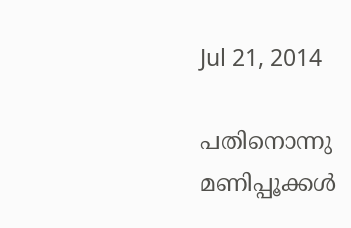Jul 21, 2014

പതിനൊന്നു മണിപ്പൂക്കള്‍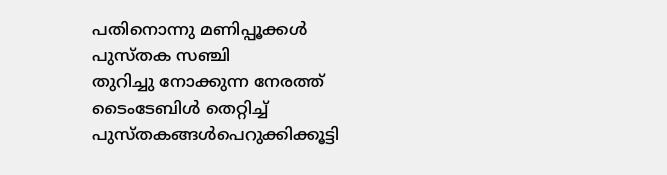പതിനൊന്നു മണിപ്പൂക്കള്‍
പുസ്തക സഞ്ചി
തുറിച്ചു നോക്കുന്ന നേരത്ത്
ടൈംടേബിള്‍ തെറ്റിച്ച്
പുസ്തകങ്ങള്‍പെറുക്കിക്കൂട്ടി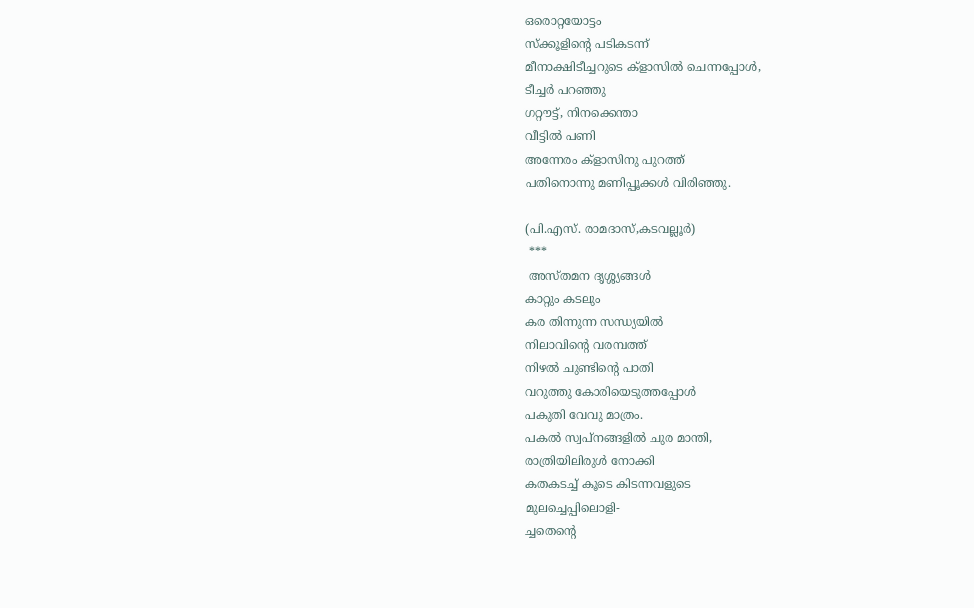ഒരൊറ്റയോട്ടം
സ്‌ക്കൂളിന്റെ പടികടന്ന്
മീനാക്ഷിടീച്ചറുടെ ക്‌ളാസില്‍ ചെന്നപ്പോള്‍,
ടീച്ചര്‍ പറഞ്ഞു
ഗറ്റൗട്ട്, നിനക്കെന്താ
വീട്ടില്‍ പണി
അന്നേരം ക്‌ളാസിനു പുറത്ത്
പതിനൊന്നു മണിപ്പൂക്കള്‍ വിരിഞ്ഞു.

(പി.എസ്. രാമദാസ്,കടവല്ലൂര്‍)
 ***
 അസ്തമന ദൃശ്ശ്യങ്ങള്‍
കാറ്റും കടലും
കര തിന്നുന്ന സന്ധ്യയില്‍
നിലാവിന്റെ വരമ്പത്ത്
നിഴല്‍ ചുണ്ടിന്റെ പാതി
വറുത്തു കോരിയെടുത്തപ്പോള്‍
പകുതി വേവു മാത്രം.
പകല്‍ സ്വപ്നങ്ങളില്‍ ചുര മാന്തി,
രാത്രിയിലിരുള്‍ നോക്കി
കതകടച്ച് കൂടെ കിടന്നവളുടെ
മുലച്ചെപ്പിലൊളി-
ച്ചതെന്റെ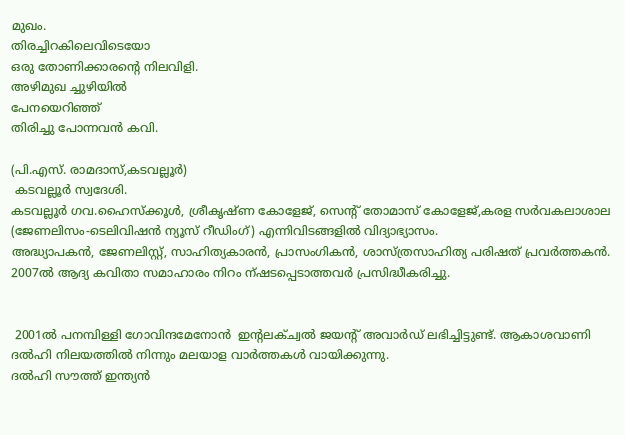മുഖം.
തിരച്ചിറകിലെവിടെയോ
ഒരു തോണിക്കാരന്റെ നിലവിളി.
അഴിമുഖ ച്ചുഴിയില്‍
പേനയെറിഞ്ഞ്
തിരിച്ചു പോന്നവന്‍ കവി.

(പി.എസ്. രാമദാസ്,കടവല്ലൂര്‍)
 കടവല്ലൂര്‍ സ്വദേശി.
കടവല്ലൂര്‍ ഗവ.ഹൈസ്‌ക്കൂള്‍, ശ്രീകൃഷ്ണ കോളേജ്, സെന്റ് തോമാസ് കോളേജ്,കരള സര്‍വകലാശാല (ജേണലിസം-ടെലിവിഷന്‍ ന്യൂസ് റീഡിംഗ്) എന്നിവിടങ്ങളില്‍ വിദ്യാഭ്യാസം.
അദ്ധ്യാപകന്‍, ജേണലിസ്റ്റ്, സാഹിത്യകാരന്‍, പ്രാസംഗികന്‍, ശാസ്ത്രസാഹിത്യ പരിഷത് പ്രവര്‍ത്തകന്‍.
2007ല്‍ ആദ്യ കവിതാ സമാഹാരം നിറം ന്ഷടപ്പെടാത്തവര്‍ പ്രസിദ്ധീകരിച്ചു.


 2001ല്‍ പനമ്പിള്ളി ഗോവിന്ദമേനോന്‍  ഇന്റലക്ച്വല്‍ ജയന്റ് അവാര്‍ഡ് ലഭിച്ചിട്ടുണ്ട്. ആകാശവാണി ദല്‍ഹി നിലയത്തില്‍ നിന്നും മലയാള വാര്‍ത്തകള്‍ വായിക്കുന്നു.
ദല്‍ഹി സൗത്ത് ഇന്ത്യന്‍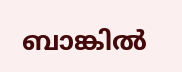ബാങ്കില്‍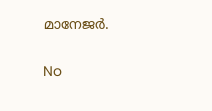മാനേജര്‍.

No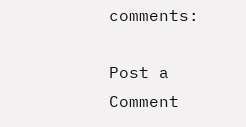comments:

Post a Comment